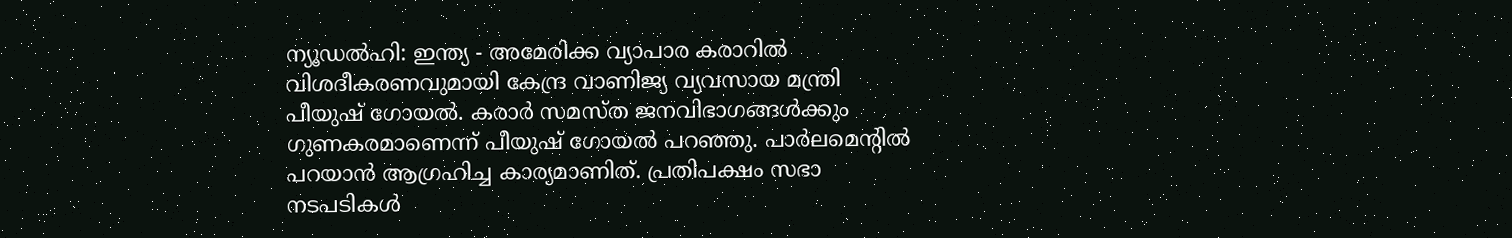ന്യൂഡൽഹി: ഇന്ത്യ - അമേരിക്ക വ്യാപാര കരാറിൽ വിശദീകരണവുമായി കേന്ദ്ര വാണിജ്യ വ്യവസായ മന്ത്രി പീയുഷ് ഗോയൽ. കരാർ സമസ്ത ജനവിഭാഗങ്ങൾക്കും ഗുണകരമാണെന്ന് പീയുഷ് ഗോയൽ പറഞ്ഞു. പാർലമെന്റിൽ പറയാൻ ആഗ്രഹിച്ച കാര്യമാണിത്. പ്രതിപക്ഷം സഭാ നടപടികൾ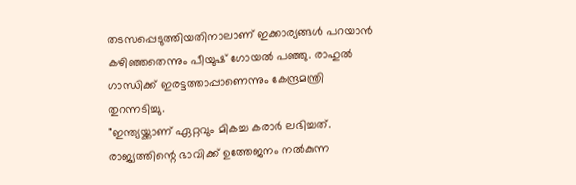തടസപ്പെടുത്തിയതിനാലാണ് ഇക്കാര്യങ്ങൾ പറയാൻ കഴിഞ്ഞതെന്നും പീയുഷ് ഗോയൽ പഞ്ഞു. രാഹുൽ ഗാന്ധിക്ക് ഇരട്ടത്താപ്പാണെന്നും കേന്ദ്രമന്ത്രി തുറന്നടിച്ചു.
"ഇന്ത്യയ്ക്കാണ് ഏറ്റവും മികച്ച കരാർ ലഭിച്ചത്. രാജ്യത്തിന്റെ ഭാവിക്ക് ഉത്തേജനം നൽകുന്ന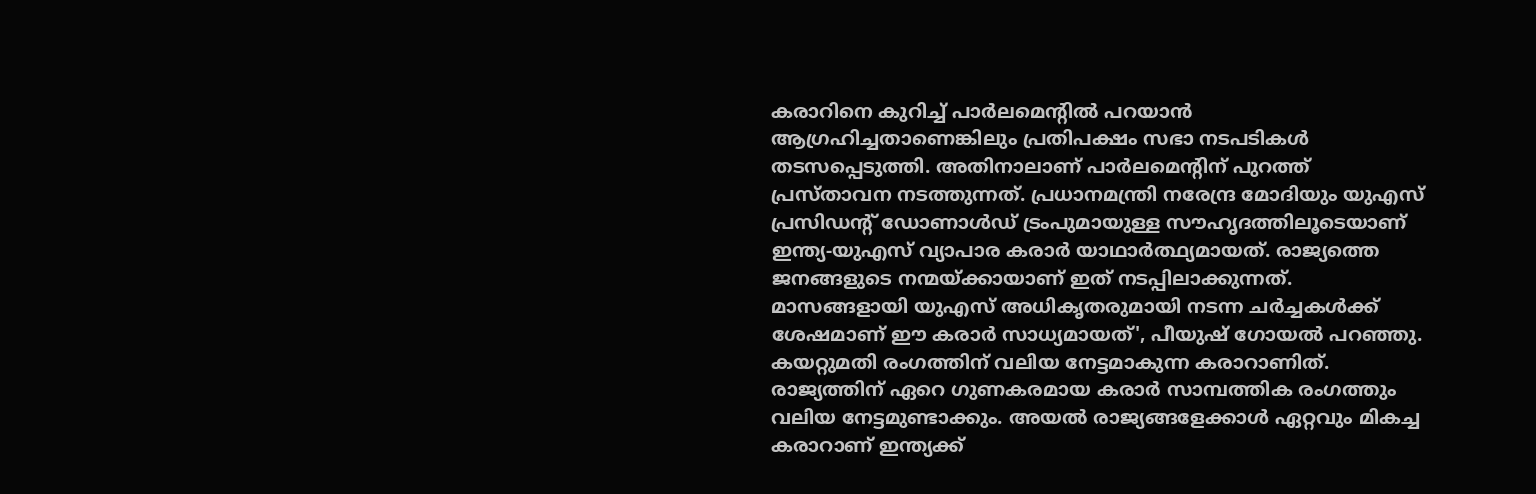കരാറിനെ കുറിച്ച് പാർലമെന്റിൽ പറയാൻ ആഗ്രഹിച്ചതാണെങ്കിലും പ്രതിപക്ഷം സഭാ നടപടികൾ തടസപ്പെടുത്തി. അതിനാലാണ് പാർലമെന്റിന് പുറത്ത് പ്രസ്താവന നടത്തുന്നത്. പ്രധാനമന്ത്രി നരേന്ദ്ര മോദിയും യുഎസ് പ്രസിഡന്റ് ഡോണാൾഡ് ട്രംപുമായുള്ള സൗഹൃദത്തിലൂടെയാണ് ഇന്ത്യ-യുഎസ് വ്യാപാര കരാർ യാഥാർത്ഥ്യമായത്. രാജ്യത്തെ ജനങ്ങളുടെ നന്മയ്ക്കായാണ് ഇത് നടപ്പിലാക്കുന്നത്. മാസങ്ങളായി യുഎസ് അധികൃതരുമായി നടന്ന ചർച്ചകൾക്ക് ശേഷമാണ് ഈ കരാർ സാധ്യമായത്', പീയുഷ് ഗോയൽ പറഞ്ഞു.
കയറ്റുമതി രംഗത്തിന് വലിയ നേട്ടമാകുന്ന കരാറാണിത്. രാജ്യത്തിന് ഏറെ ഗുണകരമായ കരാർ സാമ്പത്തിക രംഗത്തും വലിയ നേട്ടമുണ്ടാക്കും. അയൽ രാജ്യങ്ങളേക്കാൾ ഏറ്റവും മികച്ച കരാറാണ് ഇന്ത്യക്ക്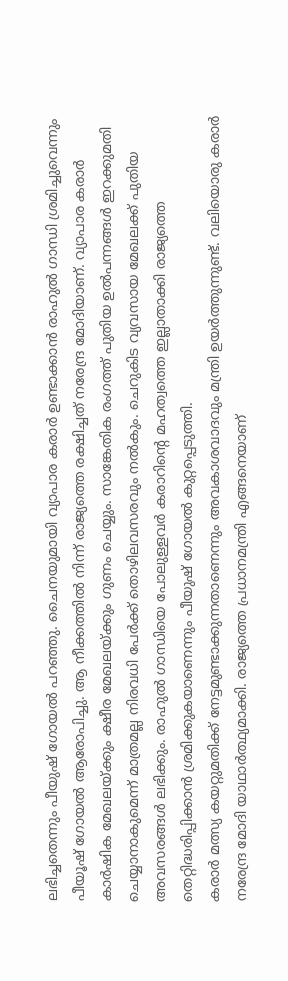ലഭിച്ചതെന്നും പീയുഷ് ഗോയൽ പറഞ്ഞു. ചൈനയുമായി വ്യാപാര കരാർ ഉണ്ടാക്കാൻ രാഹുൽ ഗാന്ധി ശ്രമിച്ചുവെന്നും പീയൂഷ് ഗോയൽ ആരോപിച്ചു. ആ നീക്കത്തിൽ നിന്ന് രാജ്യത്തെ രക്ഷിച്ചത് നരേന്ദ്ര മോദിയാണ്. വ്യാപാര കരാർ കാർഷിക മേഖലയ്ക്കും ക്ഷീര മേഖലയ്ക്കും ഗുണം ചെയ്യും. സാങ്കേതിക രംഗത്ത് പുതിയ ഉൽപന്നങ്ങൾ ഇറക്കുമതി ചെയ്യാനാകുമെന്ന് മാത്രമല്ല നിരവധി പേർക്ക് തൊഴിലവസരവും നൽകും. ചെറുകിട വ്യവസായ മേഖലക്ക് പുതിയ അവസരങ്ങൾ ലഭിക്കും. രാഹുൽ ഗാന്ധിയെ പോലുള്ളവർ കരാറിന്റെ മഹത്വത്തെ ഇല്ലാതാക്കി രാജ്യത്തെ തെറ്റിദ്ധരിപ്പിക്കാൻ ശ്രമിക്കുകയാണെന്നും പീയുഷ് ഗോയൽ കുറ്റപ്പെടുത്തി.
കരാർ മത്സ്യ കയറ്റുമതിക്ക് നേട്ടമുണ്ടാക്കുന്നതാണെന്നും അവകാശവാദവും മന്ത്രി ഉയർത്തുന്നുണ്ട്. വലിയൊരു കരാർ നരേന്ദ്ര മോദി യാഥാർത്ഥ്യമാക്കി. രാജ്യത്തെ പ്രധാനമന്ത്രി എങ്ങനെയാണ്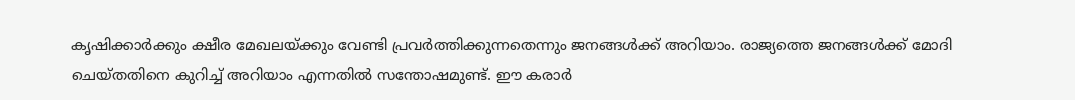കൃഷിക്കാർക്കും ക്ഷീര മേഖലയ്ക്കും വേണ്ടി പ്രവർത്തിക്കുന്നതെന്നും ജനങ്ങൾക്ക് അറിയാം. രാജ്യത്തെ ജനങ്ങൾക്ക് മോദി ചെയ്തതിനെ കുറിച്ച് അറിയാം എന്നതിൽ സന്തോഷമുണ്ട്. ഈ കരാർ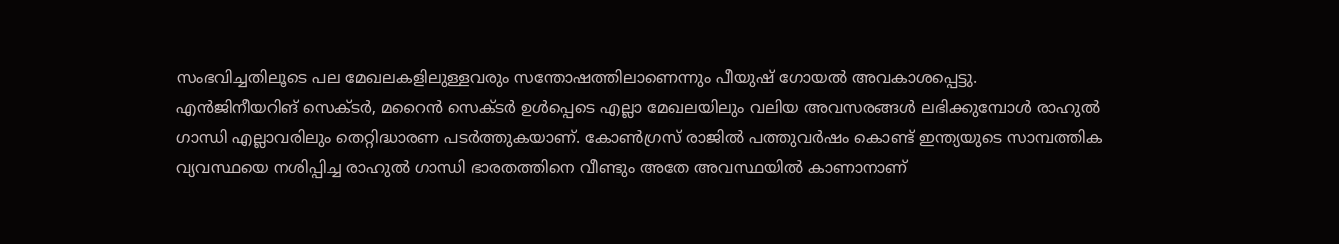സംഭവിച്ചതിലൂടെ പല മേഖലകളിലുള്ളവരും സന്തോഷത്തിലാണെന്നും പീയുഷ് ഗോയൽ അവകാശപ്പെട്ടു.
എൻജിനീയറിങ് സെക്ടർ, മറൈൻ സെക്ടർ ഉൾപ്പെടെ എല്ലാ മേഖലയിലും വലിയ അവസരങ്ങൾ ലഭിക്കുമ്പോൾ രാഹുൽ ഗാന്ധി എല്ലാവരിലും തെറ്റിദ്ധാരണ പടർത്തുകയാണ്. കോൺഗ്രസ് രാജിൽ പത്തുവർഷം കൊണ്ട് ഇന്ത്യയുടെ സാമ്പത്തിക വ്യവസ്ഥയെ നശിപ്പിച്ച രാഹുൽ ഗാന്ധി ഭാരതത്തിനെ വീണ്ടും അതേ അവസ്ഥയിൽ കാണാനാണ്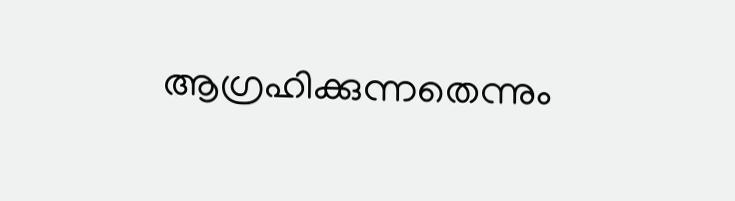ആഗ്രഹിക്കുന്നതെന്നും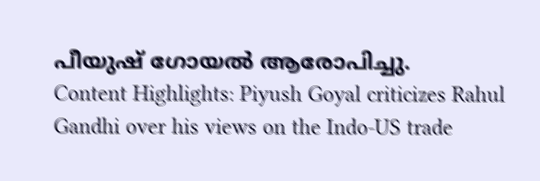പീയുഷ് ഗോയൽ ആരോപിച്ചു.
Content Highlights: Piyush Goyal criticizes Rahul Gandhi over his views on the Indo-US trade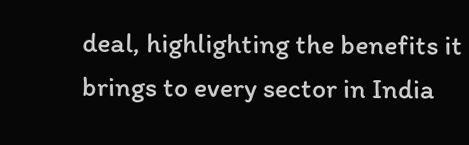deal, highlighting the benefits it brings to every sector in India